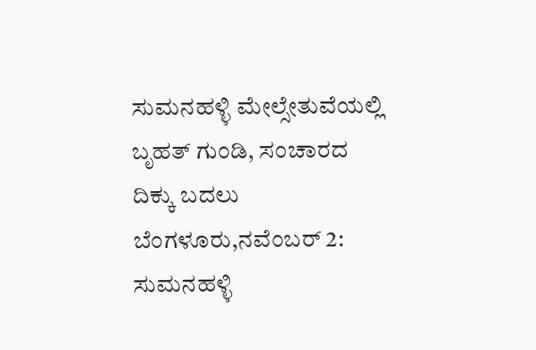ಸುಮನಹಳ್ಳಿ ಮೇಲ್ಸೇತುವೆಯಲ್ಲಿ ಬೃಹತ್ ಗುಂಡಿ, ಸಂಚಾರದ ದಿಕ್ಕು ಬದಲು
ಬೆಂಗಳೂರು,ನವೆಂಬರ್ 2: ಸುಮನಹಳ್ಳಿ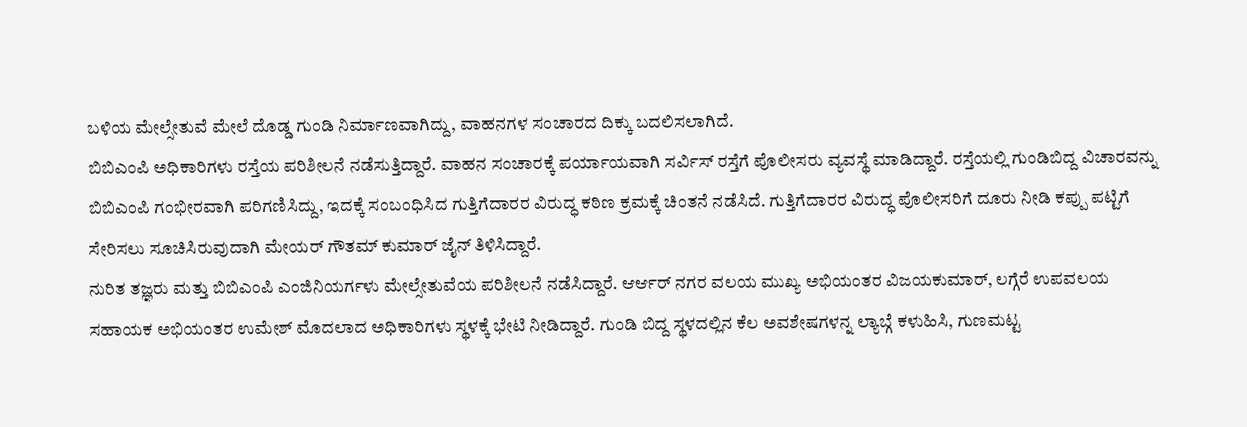ಬಳಿಯ ಮೇಲ್ಸೇತುವೆ ಮೇಲೆ ದೊಡ್ಡ ಗುಂಡಿ ನಿರ್ಮಾಣವಾಗಿದ್ದು, ವಾಹನಗಳ ಸಂಚಾರದ ದಿಕ್ಕು ಬದಲಿಸಲಾಗಿದೆ.
ಬಿಬಿಎಂಪಿ ಅಧಿಕಾರಿಗಳು ರಸ್ತೆಯ ಪರಿಶೀಲನೆ ನಡೆಸುತ್ತಿದ್ದಾರೆ. ವಾಹನ ಸಂಚಾರಕ್ಕೆ ಪರ್ಯಾಯವಾಗಿ ಸರ್ವಿಸ್ ರಸ್ತೆಗೆ ಪೊಲೀಸರು ವ್ಯವಸ್ಥೆ ಮಾಡಿದ್ದಾರೆ. ರಸ್ತೆಯಲ್ಲಿ ಗುಂಡಿಬಿದ್ದ ವಿಚಾರವನ್ನು ಬಿಬಿಎಂಪಿ ಗಂಭೀರವಾಗಿ ಪರಿಗಣಿಸಿದ್ದು, ಇದಕ್ಕೆ ಸಂಬಂಧಿಸಿದ ಗುತ್ತಿಗೆದಾರರ ವಿರುದ್ಧ ಕಠಿಣ ಕ್ರಮಕ್ಕೆ ಚಿಂತನೆ ನಡೆಸಿದೆ. ಗುತ್ತಿಗೆದಾರರ ವಿರುದ್ಧ ಪೊಲೀಸರಿಗೆ ದೂರು ನೀಡಿ ಕಪ್ಪು ಪಟ್ಟಿಗೆ ಸೇರಿಸಲು ಸೂಚಿಸಿರುವುದಾಗಿ ಮೇಯರ್ ಗೌತಮ್ ಕುಮಾರ್ ಜೈನ್ ತಿಳಿಸಿದ್ದಾರೆ.
ನುರಿತ ತಜ್ಞರು ಮತ್ತು ಬಿಬಿಎಂಪಿ ಎಂಜಿನಿಯರ್ಗಳು ಮೇಲ್ಸೇತುವೆಯ ಪರಿಶೀಲನೆ ನಡೆಸಿದ್ದಾರೆ. ಆರ್ಆರ್ ನಗರ ವಲಯ ಮುಖ್ಯ ಅಭಿಯಂತರ ವಿಜಯಕುಮಾರ್, ಲಗ್ಗೆರೆ ಉಪವಲಯ ಸಹಾಯಕ ಅಭಿಯಂತರ ಉಮೇಶ್ ಮೊದಲಾದ ಅಧಿಕಾರಿಗಳು ಸ್ಥಳಕ್ಕೆ ಭೇಟಿ ನೀಡಿದ್ದಾರೆ. ಗುಂಡಿ ಬಿದ್ದ ಸ್ಥಳದಲ್ಲಿನ ಕೆಲ ಅವಶೇಷಗಳನ್ನ ಲ್ಯಾಬ್ಗೆ ಕಳುಹಿಸಿ, ಗುಣಮಟ್ಟ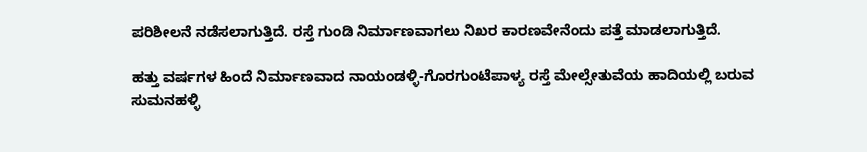ಪರಿಶೀಲನೆ ನಡೆಸಲಾಗುತ್ತಿದೆ. ರಸ್ತೆ ಗುಂಡಿ ನಿರ್ಮಾಣವಾಗಲು ನಿಖರ ಕಾರಣವೇನೆಂದು ಪತ್ತೆ ಮಾಡಲಾಗುತ್ತಿದೆ.

ಹತ್ತು ವರ್ಷಗಳ ಹಿಂದೆ ನಿರ್ಮಾಣವಾದ ನಾಯಂಡಳ್ಳಿ-ಗೊರಗುಂಟೆಪಾಳ್ಯ ರಸ್ತೆ ಮೇಲ್ಸೇತುವೆಯ ಹಾದಿಯಲ್ಲಿ ಬರುವ ಸುಮನಹಳ್ಳಿ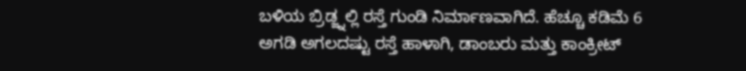ಬಳಿಯ ಬ್ರಿಡ್ಜ್ನಲ್ಲಿ ರಸ್ತೆ ಗುಂಡಿ ನಿರ್ಮಾಣವಾಗಿದೆ. ಹೆಚ್ಚೂ ಕಡಿಮೆ 6 ಅಗಡಿ ಅಗಲದಷ್ಟು ರಸ್ತೆ ಹಾಳಾಗಿ, ಡಾಂಬರು ಮತ್ತು ಕಾಂಕ್ರೀಟ್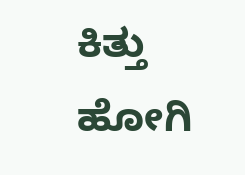ಕಿತ್ತು ಹೋಗಿ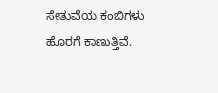ಸೇತುವೆಯ ಕಂಬಿಗಳು ಹೊರಗೆ ಕಾಣುತ್ತಿವೆ.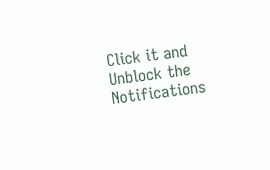Click it and Unblock the Notifications